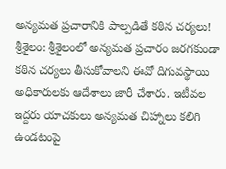అన్యమత ప్రచారానికి పాల్పడితే కఠిన చర్యలు!
శ్రీశైలం: శ్రీశైలంలో అన్యమత ప్రచారం జరగకుండా కఠిన చర్యలు తీసుకోవాలని ఈవో దిగువస్థాయి అధికారులకు ఆదేశాలు జారీ చేశారు. ఇటీవల ఇద్దరు యాచకులు అన్యమత చిహ్నాలు కలిగి ఉండటంపై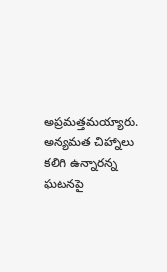అప్రమత్తమయ్యారు. అన్యమత చిహ్నాలు కలిగి ఉన్నారన్న ఘటనపై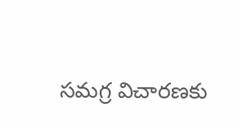సమగ్ర విచారణకు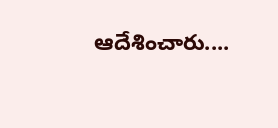ఆదేశించారు....